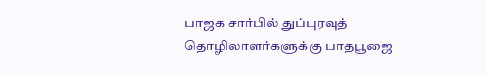பாஜக சார்பில் துப்புரவுத் தொழிலாளர்களுக்கு பாதபூஜை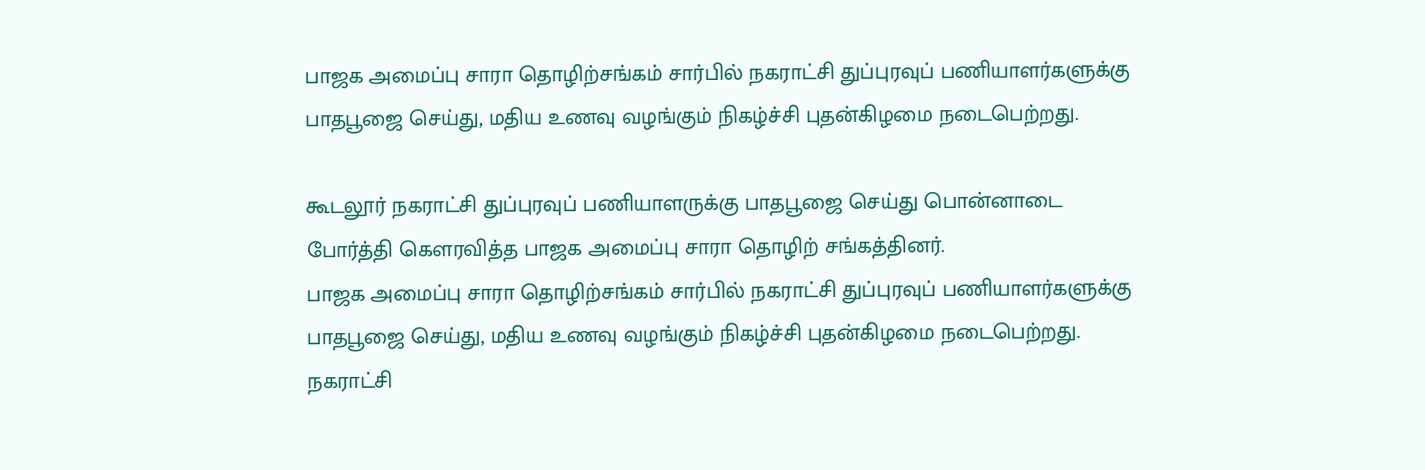பாஜக அமைப்பு சாரா தொழிற்சங்கம் சார்பில் நகராட்சி துப்புரவுப் பணியாளர்களுக்கு பாதபூஜை செய்து, மதிய உணவு வழங்கும் நிகழ்ச்சி புதன்கிழமை நடைபெற்றது.

கூடலூர் நகராட்சி துப்புரவுப் பணியாளருக்கு பாதபூஜை செய்து பொன்னாடை போர்த்தி கெளரவித்த பாஜக அமைப்பு சாரா தொழிற் சங்கத்தினர்.
பாஜக அமைப்பு சாரா தொழிற்சங்கம் சார்பில் நகராட்சி துப்புரவுப் பணியாளர்களுக்கு பாதபூஜை செய்து, மதிய உணவு வழங்கும் நிகழ்ச்சி புதன்கிழமை நடைபெற்றது.
நகராட்சி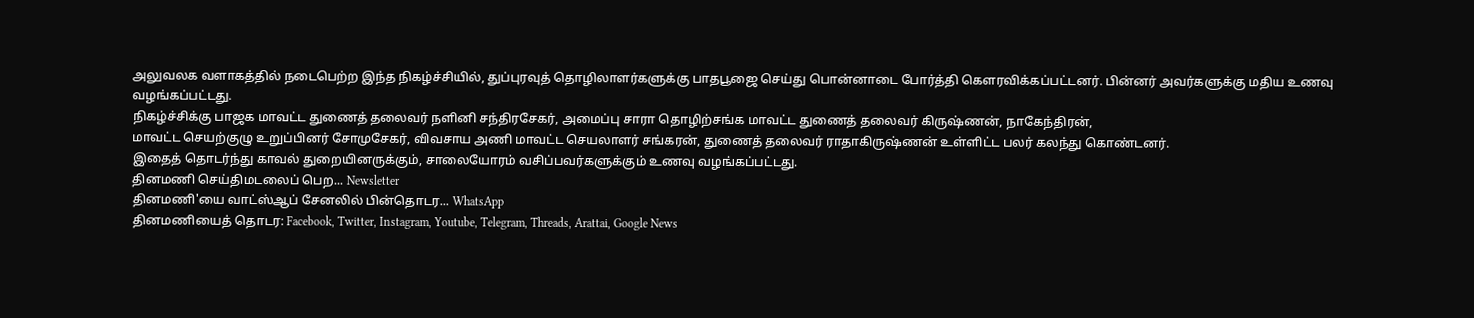அலுவலக வளாகத்தில் நடைபெற்ற இந்த நிகழ்ச்சியில், துப்புரவுத் தொழிலாளர்களுக்கு பாதபூஜை செய்து பொன்னாடை போர்த்தி கெளரவிக்கப்பட்டனர். பின்னர் அவர்களுக்கு மதிய உணவு வழங்கப்பட்டது.
நிகழ்ச்சிக்கு பாஜக மாவட்ட துணைத் தலைவர் நளினி சந்திரசேகர், அமைப்பு சாரா தொழிற்சங்க மாவட்ட துணைத் தலைவர் கிருஷ்ணன், நாகேந்திரன்,
மாவட்ட செயற்குழு உறுப்பினர் சோமுசேகர், விவசாய அணி மாவட்ட செயலாளர் சங்கரன், துணைத் தலைவர் ராதாகிருஷ்ணன் உள்ளிட்ட பலர் கலந்து கொண்டனர்.
இதைத் தொடர்ந்து காவல் துறையினருக்கும், சாலையோரம் வசிப்பவர்களுக்கும் உணவு வழங்கப்பட்டது.
தினமணி செய்திமடலைப் பெற... Newsletter
தினமணி'யை வாட்ஸ்ஆப் சேனலில் பின்தொடர... WhatsApp
தினமணியைத் தொடர: Facebook, Twitter, Instagram, Youtube, Telegram, Threads, Arattai, Google News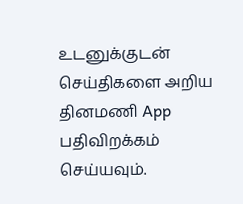உடனுக்குடன் செய்திகளை அறிய தினமணி App பதிவிறக்கம் செய்யவும்.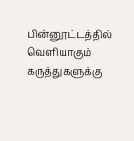பின்னூட்டத்தில் வெளியாகும் கருத்துகளுக்கு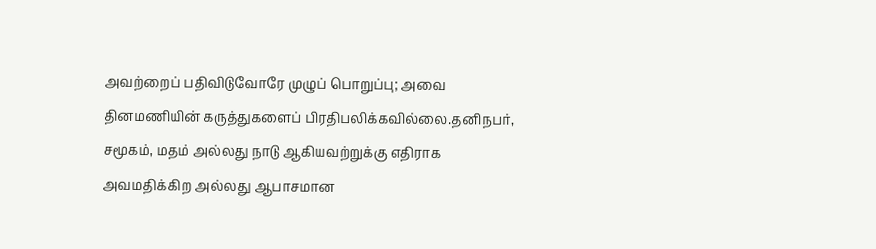அவற்றைப் பதிவிடுவோரே முழுப் பொறுப்பு; அவை தினமணியின் கருத்துகளைப் பிரதிபலிக்கவில்லை.தனிநபர், சமூகம், மதம் அல்லது நாடு ஆகியவற்றுக்கு எதிராக அவமதிக்கிற அல்லது ஆபாசமான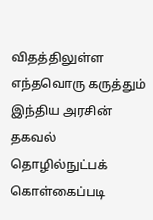விதத்திலுள்ள எந்தவொரு கருத்தும் இந்திய அரசின் தகவல் தொழில்நுட்பக் கொள்கைப்படி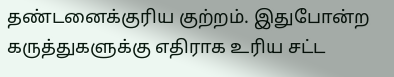தண்டனைக்குரிய குற்றம். இதுபோன்ற கருத்துகளுக்கு எதிராக உரிய சட்ட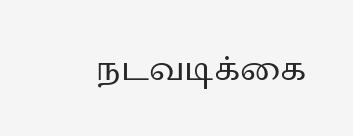நடவடிக்கை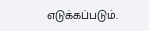எடுக்கப்படும்.